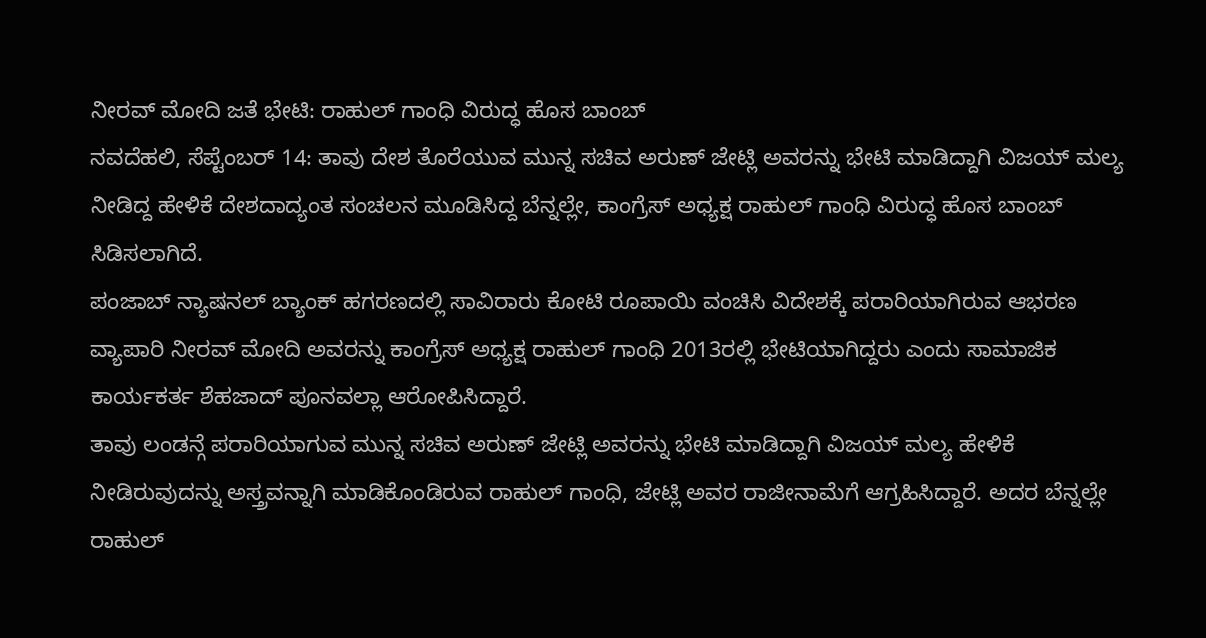ನೀರವ್ ಮೋದಿ ಜತೆ ಭೇಟಿ: ರಾಹುಲ್ ಗಾಂಧಿ ವಿರುದ್ಧ ಹೊಸ ಬಾಂಬ್
ನವದೆಹಲಿ, ಸೆಪ್ಟೆಂಬರ್ 14: ತಾವು ದೇಶ ತೊರೆಯುವ ಮುನ್ನ ಸಚಿವ ಅರುಣ್ ಜೇಟ್ಲಿ ಅವರನ್ನು ಭೇಟಿ ಮಾಡಿದ್ದಾಗಿ ವಿಜಯ್ ಮಲ್ಯ ನೀಡಿದ್ದ ಹೇಳಿಕೆ ದೇಶದಾದ್ಯಂತ ಸಂಚಲನ ಮೂಡಿಸಿದ್ದ ಬೆನ್ನಲ್ಲೇ, ಕಾಂಗ್ರೆಸ್ ಅಧ್ಯಕ್ಷ ರಾಹುಲ್ ಗಾಂಧಿ ವಿರುದ್ಧ ಹೊಸ ಬಾಂಬ್ ಸಿಡಿಸಲಾಗಿದೆ.
ಪಂಜಾಬ್ ನ್ಯಾಷನಲ್ ಬ್ಯಾಂಕ್ ಹಗರಣದಲ್ಲಿ ಸಾವಿರಾರು ಕೋಟಿ ರೂಪಾಯಿ ವಂಚಿಸಿ ವಿದೇಶಕ್ಕೆ ಪರಾರಿಯಾಗಿರುವ ಆಭರಣ ವ್ಯಾಪಾರಿ ನೀರವ್ ಮೋದಿ ಅವರನ್ನು ಕಾಂಗ್ರೆಸ್ ಅಧ್ಯಕ್ಷ ರಾಹುಲ್ ಗಾಂಧಿ 2013ರಲ್ಲಿ ಭೇಟಿಯಾಗಿದ್ದರು ಎಂದು ಸಾಮಾಜಿಕ ಕಾರ್ಯಕರ್ತ ಶೆಹಜಾದ್ ಪೂನವಲ್ಲಾ ಆರೋಪಿಸಿದ್ದಾರೆ.
ತಾವು ಲಂಡನ್ಗೆ ಪರಾರಿಯಾಗುವ ಮುನ್ನ ಸಚಿವ ಅರುಣ್ ಜೇಟ್ಲಿ ಅವರನ್ನು ಭೇಟಿ ಮಾಡಿದ್ದಾಗಿ ವಿಜಯ್ ಮಲ್ಯ ಹೇಳಿಕೆ ನೀಡಿರುವುದನ್ನು ಅಸ್ತ್ರವನ್ನಾಗಿ ಮಾಡಿಕೊಂಡಿರುವ ರಾಹುಲ್ ಗಾಂಧಿ, ಜೇಟ್ಲಿ ಅವರ ರಾಜೀನಾಮೆಗೆ ಆಗ್ರಹಿಸಿದ್ದಾರೆ. ಅದರ ಬೆನ್ನಲ್ಲೇ ರಾಹುಲ್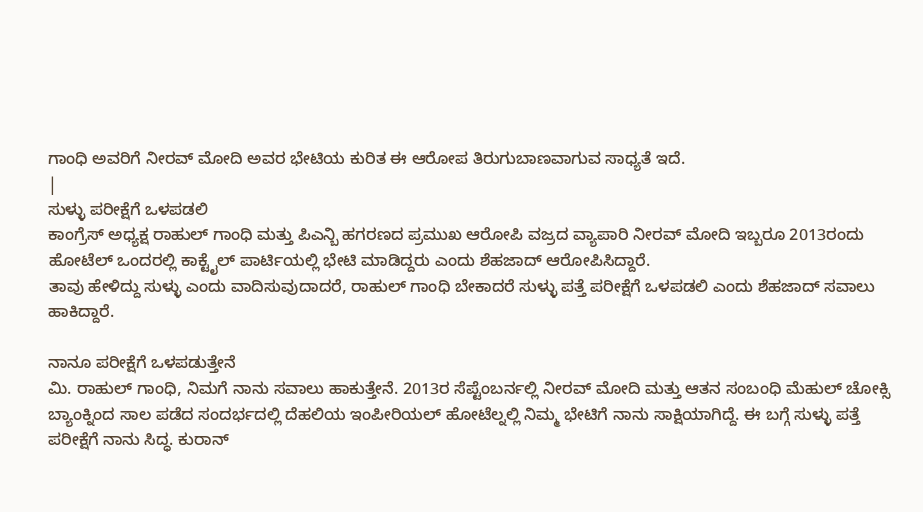ಗಾಂಧಿ ಅವರಿಗೆ ನೀರವ್ ಮೋದಿ ಅವರ ಭೇಟಿಯ ಕುರಿತ ಈ ಆರೋಪ ತಿರುಗುಬಾಣವಾಗುವ ಸಾಧ್ಯತೆ ಇದೆ.
|
ಸುಳ್ಳು ಪರೀಕ್ಷೆಗೆ ಒಳಪಡಲಿ
ಕಾಂಗ್ರೆಸ್ ಅಧ್ಯಕ್ಷ ರಾಹುಲ್ ಗಾಂಧಿ ಮತ್ತು ಪಿಎನ್ಬಿ ಹಗರಣದ ಪ್ರಮುಖ ಆರೋಪಿ ವಜ್ರದ ವ್ಯಾಪಾರಿ ನೀರವ್ ಮೋದಿ ಇಬ್ಬರೂ 2013ರಂದು ಹೋಟೆಲ್ ಒಂದರಲ್ಲಿ ಕಾಕ್ಟೈಲ್ ಪಾರ್ಟಿಯಲ್ಲಿ ಭೇಟಿ ಮಾಡಿದ್ದರು ಎಂದು ಶೆಹಜಾದ್ ಆರೋಪಿಸಿದ್ದಾರೆ.
ತಾವು ಹೇಳಿದ್ದು ಸುಳ್ಳು ಎಂದು ವಾದಿಸುವುದಾದರೆ, ರಾಹುಲ್ ಗಾಂಧಿ ಬೇಕಾದರೆ ಸುಳ್ಳು ಪತ್ತೆ ಪರೀಕ್ಷೆಗೆ ಒಳಪಡಲಿ ಎಂದು ಶೆಹಜಾದ್ ಸವಾಲು ಹಾಕಿದ್ದಾರೆ.

ನಾನೂ ಪರೀಕ್ಷೆಗೆ ಒಳಪಡುತ್ತೇನೆ
ಮಿ. ರಾಹುಲ್ ಗಾಂಧಿ, ನಿಮಗೆ ನಾನು ಸವಾಲು ಹಾಕುತ್ತೇನೆ. 2013ರ ಸೆಪ್ಟೆಂಬರ್ನಲ್ಲಿ ನೀರವ್ ಮೋದಿ ಮತ್ತು ಆತನ ಸಂಬಂಧಿ ಮೆಹುಲ್ ಚೋಕ್ಸಿ ಬ್ಯಾಂಕ್ನಿಂದ ಸಾಲ ಪಡೆದ ಸಂದರ್ಭದಲ್ಲಿ ದೆಹಲಿಯ ಇಂಪೀರಿಯಲ್ ಹೋಟೆಲ್ನಲ್ಲಿ ನಿಮ್ಮ ಭೇಟಿಗೆ ನಾನು ಸಾಕ್ಷಿಯಾಗಿದ್ದೆ. ಈ ಬಗ್ಗೆ ಸುಳ್ಳು ಪತ್ತೆ ಪರೀಕ್ಷೆಗೆ ನಾನು ಸಿದ್ಧ. ಕುರಾನ್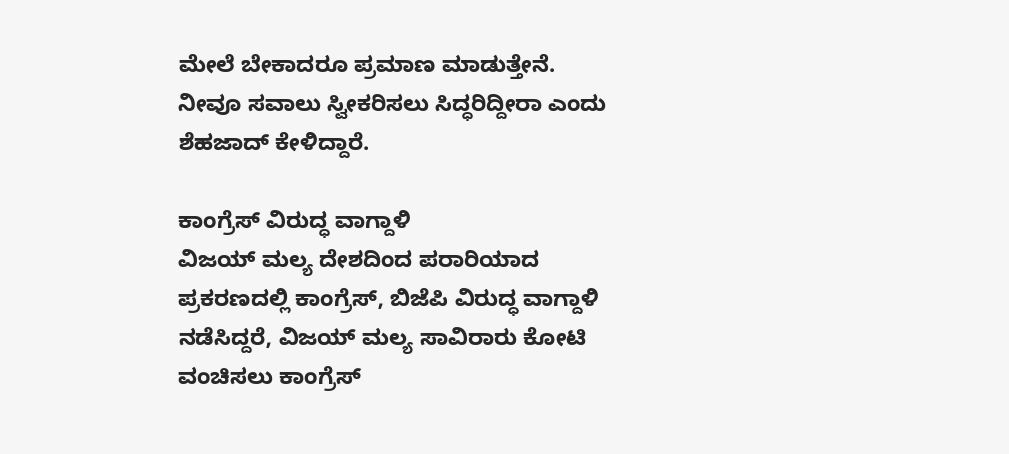ಮೇಲೆ ಬೇಕಾದರೂ ಪ್ರಮಾಣ ಮಾಡುತ್ತೇನೆ. ನೀವೂ ಸವಾಲು ಸ್ವೀಕರಿಸಲು ಸಿದ್ಧರಿದ್ದೀರಾ ಎಂದು ಶೆಹಜಾದ್ ಕೇಳಿದ್ದಾರೆ.

ಕಾಂಗ್ರೆಸ್ ವಿರುದ್ಧ ವಾಗ್ದಾಳಿ
ವಿಜಯ್ ಮಲ್ಯ ದೇಶದಿಂದ ಪರಾರಿಯಾದ ಪ್ರಕರಣದಲ್ಲಿ ಕಾಂಗ್ರೆಸ್, ಬಿಜೆಪಿ ವಿರುದ್ಧ ವಾಗ್ದಾಳಿ ನಡೆಸಿದ್ದರೆ, ವಿಜಯ್ ಮಲ್ಯ ಸಾವಿರಾರು ಕೋಟಿ ವಂಚಿಸಲು ಕಾಂಗ್ರೆಸ್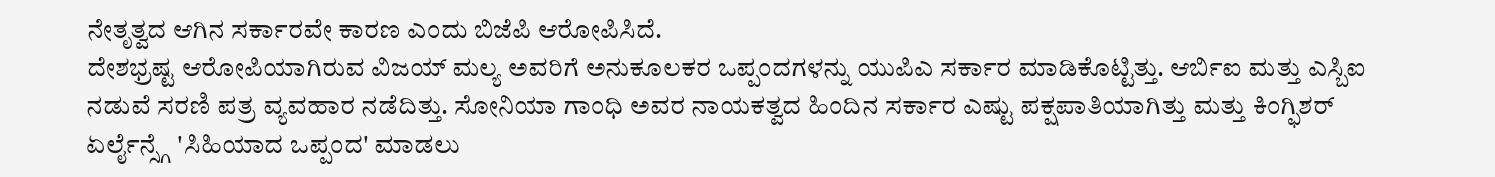ನೇತೃತ್ವದ ಆಗಿನ ಸರ್ಕಾರವೇ ಕಾರಣ ಎಂದು ಬಿಜೆಪಿ ಆರೋಪಿಸಿದೆ.
ದೇಶಭ್ರಷ್ಟ ಆರೋಪಿಯಾಗಿರುವ ವಿಜಯ್ ಮಲ್ಯ ಅವರಿಗೆ ಅನುಕೂಲಕರ ಒಪ್ಪಂದಗಳನ್ನು ಯುಪಿಎ ಸರ್ಕಾರ ಮಾಡಿಕೊಟ್ಟಿತ್ತು. ಆರ್ಬಿಐ ಮತ್ತು ಎಸ್ಬಿಐ ನಡುವೆ ಸರಣಿ ಪತ್ರ ವ್ಯವಹಾರ ನಡೆದಿತ್ತು. ಸೋನಿಯಾ ಗಾಂಧಿ ಅವರ ನಾಯಕತ್ವದ ಹಿಂದಿನ ಸರ್ಕಾರ ಎಷ್ಟು ಪಕ್ಷಪಾತಿಯಾಗಿತ್ತು ಮತ್ತು ಕಿಂಗ್ಫಿಶರ್ ಏರ್ಲೈನ್ಸ್ಗೆ 'ಸಿಹಿಯಾದ ಒಪ್ಪಂದ' ಮಾಡಲು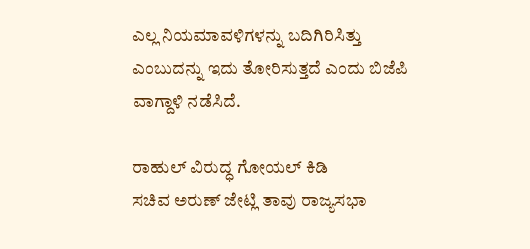ಎಲ್ಲ ನಿಯಮಾವಳಿಗಳನ್ನು ಬದಿಗಿರಿಸಿತ್ತು ಎಂಬುದನ್ನು ಇದು ತೋರಿಸುತ್ತದೆ ಎಂದು ಬಿಜೆಪಿ ವಾಗ್ದಾಳಿ ನಡೆಸಿದೆ.

ರಾಹುಲ್ ವಿರುದ್ಧ ಗೋಯಲ್ ಕಿಡಿ
ಸಚಿವ ಅರುಣ್ ಜೇಟ್ಲಿ ತಾವು ರಾಜ್ಯಸಭಾ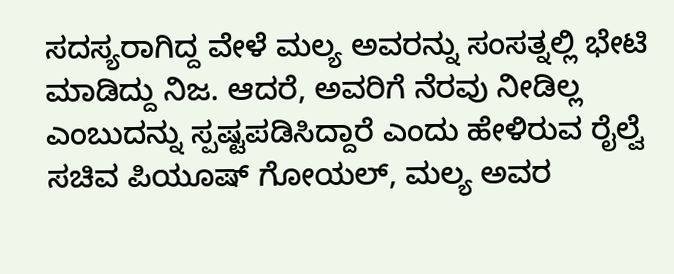ಸದಸ್ಯರಾಗಿದ್ದ ವೇಳೆ ಮಲ್ಯ ಅವರನ್ನು ಸಂಸತ್ನಲ್ಲಿ ಭೇಟಿ ಮಾಡಿದ್ದು ನಿಜ. ಆದರೆ, ಅವರಿಗೆ ನೆರವು ನೀಡಿಲ್ಲ ಎಂಬುದನ್ನು ಸ್ಪಷ್ಟಪಡಿಸಿದ್ದಾರೆ ಎಂದು ಹೇಳಿರುವ ರೈಲ್ವೆ ಸಚಿವ ಪಿಯೂಷ್ ಗೋಯಲ್, ಮಲ್ಯ ಅವರ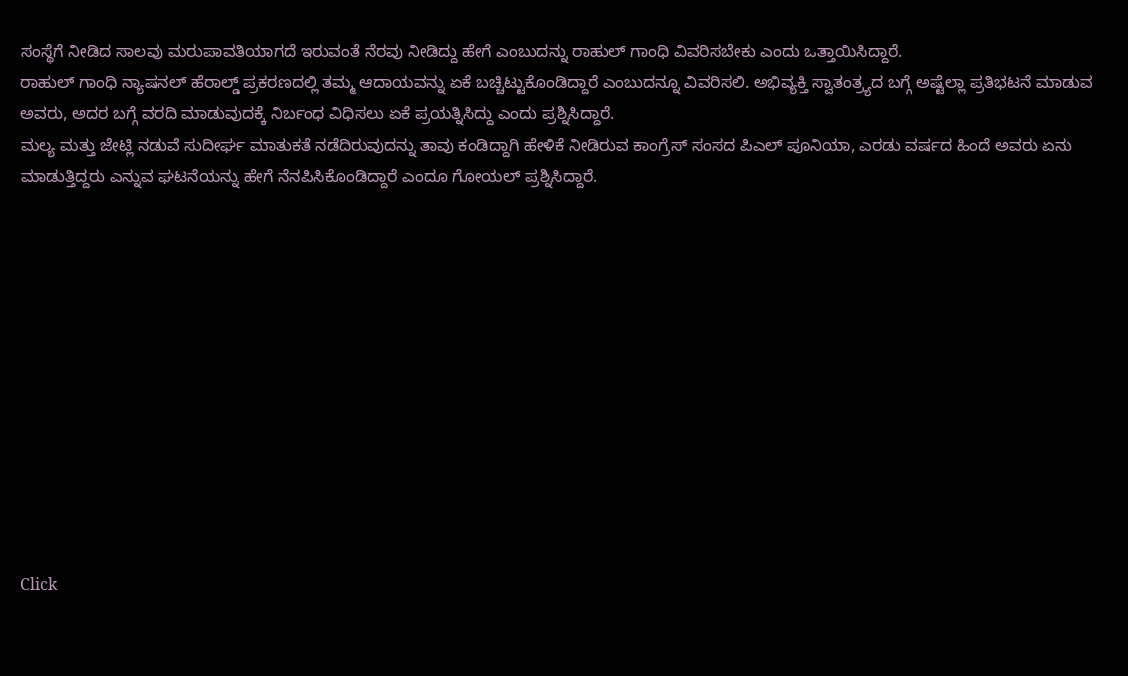ಸಂಸ್ಥೆಗೆ ನೀಡಿದ ಸಾಲವು ಮರುಪಾವತಿಯಾಗದೆ ಇರುವಂತೆ ನೆರವು ನೀಡಿದ್ದು ಹೇಗೆ ಎಂಬುದನ್ನು ರಾಹುಲ್ ಗಾಂಧಿ ವಿವರಿಸಬೇಕು ಎಂದು ಒತ್ತಾಯಿಸಿದ್ದಾರೆ.
ರಾಹುಲ್ ಗಾಂಧಿ ನ್ಯಾಷನಲ್ ಹೆರಾಲ್ಡ್ ಪ್ರಕರಣದಲ್ಲಿ ತಮ್ಮ ಆದಾಯವನ್ನು ಏಕೆ ಬಚ್ಚಿಟ್ಟುಕೊಂಡಿದ್ದಾರೆ ಎಂಬುದನ್ನೂ ವಿವರಿಸಲಿ. ಅಭಿವ್ಯಕ್ತಿ ಸ್ವಾತಂತ್ರ್ಯದ ಬಗ್ಗೆ ಅಷ್ಟೆಲ್ಲಾ ಪ್ರತಿಭಟನೆ ಮಾಡುವ ಅವರು, ಅದರ ಬಗ್ಗೆ ವರದಿ ಮಾಡುವುದಕ್ಕೆ ನಿರ್ಬಂಧ ವಿಧಿಸಲು ಏಕೆ ಪ್ರಯತ್ನಿಸಿದ್ದು ಎಂದು ಪ್ರಶ್ನಿಸಿದ್ದಾರೆ.
ಮಲ್ಯ ಮತ್ತು ಜೇಟ್ಲಿ ನಡುವೆ ಸುದೀರ್ಘ ಮಾತುಕತೆ ನಡೆದಿರುವುದನ್ನು ತಾವು ಕಂಡಿದ್ದಾಗಿ ಹೇಳಿಕೆ ನೀಡಿರುವ ಕಾಂಗ್ರೆಸ್ ಸಂಸದ ಪಿಎಲ್ ಪೂನಿಯಾ, ಎರಡು ವರ್ಷದ ಹಿಂದೆ ಅವರು ಏನು ಮಾಡುತ್ತಿದ್ದರು ಎನ್ನುವ ಘಟನೆಯನ್ನು ಹೇಗೆ ನೆನಪಿಸಿಕೊಂಡಿದ್ದಾರೆ ಎಂದೂ ಗೋಯಲ್ ಪ್ರಶ್ನಿಸಿದ್ದಾರೆ.












Click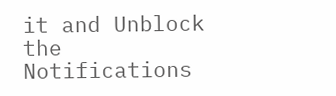it and Unblock the Notifications